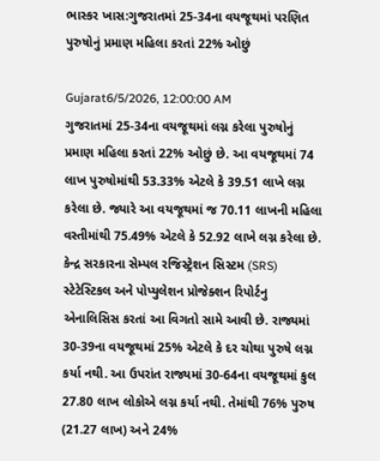ભાસ્કર ખાસ:ગુજરાતમાં 25-34ના વયજૂથમાં પરણિત પુરુષોનું પ્રમાણ મહિલા કરતાં 22% ઓછું

Gujarat6/5/2026, 12:00:00 AM
ગુજરાતમાં 25-34ના વયજૂથમાં લગ્ન કરેલા પુરુષોનું પ્રમાણ મહિલા કરતાં 22% ઓછું છે. આ વયજૂથમાં 74 લાખ પુરુષોમાંથી 53.33% એટલે કે 39.51 લાખે લગ્ન કરેલા છે. જ્યારે આ વયજૂથમાં જ 70.11 લાખની મહિલા વસ્તીમાંથી 75.49% એટલે કે 52.92 લાખે લગ્ન કરેલા છે. કેન્દ્ર સરકારના સેમ્પલ રજિસ્ટ્રેશન સિસ્ટમ (SRS) સ્ટેટેસ્ટિકલ અને પોપ્યુલેશન પ્રોજેક્શન રિપોર્ટનુ એનાલિસિસ કરતાં આ વિગતો સામે આવી છે. રાજ્યમાં 30-39ના વયજૂથમાં 25% એટલે કે દર ચોથા પુરુષે લગ્ન કર્યા નથી. આ ઉપરાંત રાજ્યમાં 30-64ના વયજૂથમાં કુલ 27.80 લાખ લોકોએ લગ્ન કર્યા નથી. તેમાંથી 76% પુરુષ (21.27 લાખ) અને 24%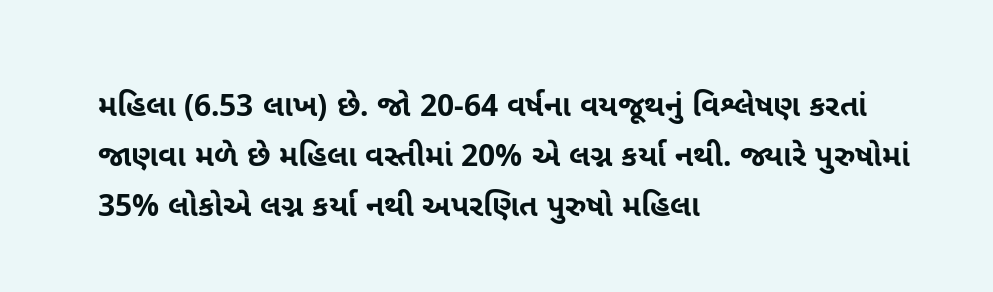મહિલા (6.53 લાખ) છે. જો 20-64 વર્ષના વયજૂથનું વિશ્લેષણ કરતાં જાણવા મળે છે મહિલા વસ્તીમાં 20% એ લગ્ન કર્યા નથી. જ્યારે પુરુષોમાં 35% લોકોએ લગ્ન કર્યા નથી અપરણિત પુરુષો મહિલા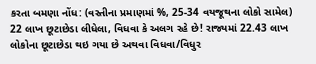કરતા બમણા નોંધ: (વસ્તીના પ્રમાણમાં %, 25-34 વયજૂથના લોકો સામેલ) 22 લાખ છૂટાછેડા લીધેલા, વિધવા કે અલગ રહે છે! રાજ્યમાં 22.43 લાખ લોકોના છૂટાછેડા થઇ ગયા છે અથવા વિધવા/વિધુર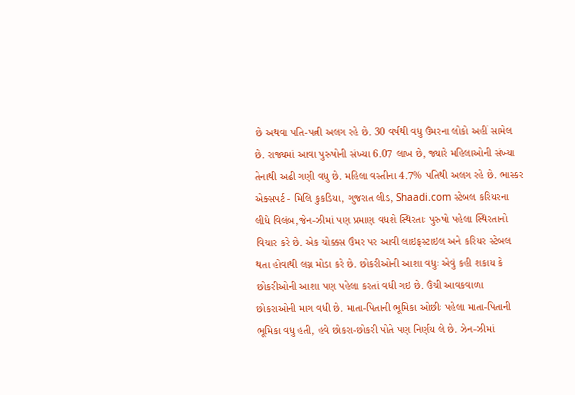છે અથવા પતિ-પત્ની અલગ રહે છે. 30 વર્ષથી વધુ ઉંમરના લોકો અહીં સામેલ છે. રાજ્યમાં આવા પુરુષોની સંખ્યા 6.07 લાખ છે, જ્યારે મહિલાઓની સંખ્યા તેનાથી અઢી ગણી વધુ છે. મહિલા વસ્તીના 4.7% પતિથી અલગ રહે છે. ભાસ્કર એક્સપર્ટ - મિલિ કુકડિયા, ગુજરાત લીડ, Shaadi.com સ્ટેબલ કરિયરના લીધે વિલંબ,જેન-ઝીમાં પણ પ્રમાણ વધશે સ્થિરતાઃ પુરુષો પહેલા સ્થિરતાનો વિચાર કરે છે. એક ચોક્કસ ઉંમર પર આવી લાઇફસ્ટાઇલ અને કરિયર સ્ટેબલ થતા હોવાથી લગ્ન મોડા કરે છે. છોકરીઓની આશા વધુઃ એવું કહી શકાય કે છોકરીઓની આશા પણ પહેલા કરતાં વધી ગઇ છે. ઉંચી આવકવાળા છોકરાઓની માગ વધી છે. માતા-પિતાની ભૂમિકા ઓછીઃ પહેલા માતા-પિતાની ભૂમિકા વધુ હતી, હવે છોકરા-છોકરી પોતે પણ નિર્ણય લે છે. ઝેન-ઝીમાં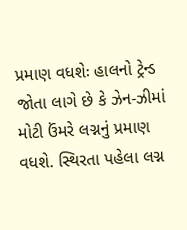પ્રમાણ વધશેઃ હાલનો ટ્રેન્ડ જોતા લાગે છે કે ઝેન-ઝીમાં મોટી ઉંમરે લગ્નનું પ્રમાણ વધશે. સ્થિરતા પહેલા લગ્ન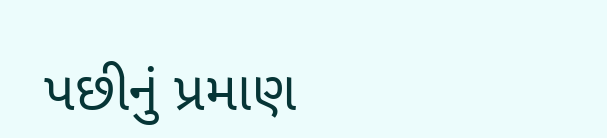પછીનું પ્રમાણ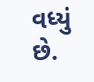વધ્યું છે.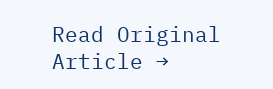Read Original Article →